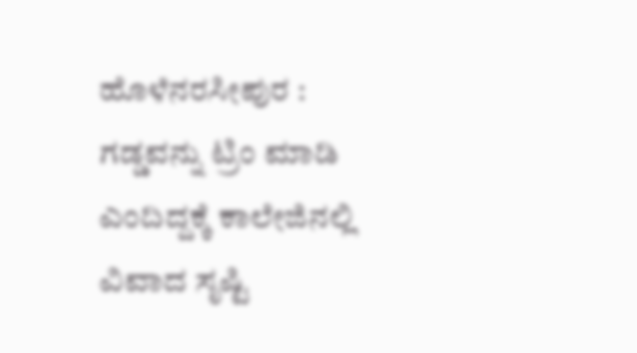ಹೊಳೆನರಸೀಪುರ : ಗಡ್ಡವನ್ನು ಟ್ರಿಂ ಮಾಡಿ ಎಂದಿದ್ದಕ್ಕೆ ಕಾಲೇಜಿನಲ್ಲಿ ವಿವಾದ ಸೃಷ್ಟಿ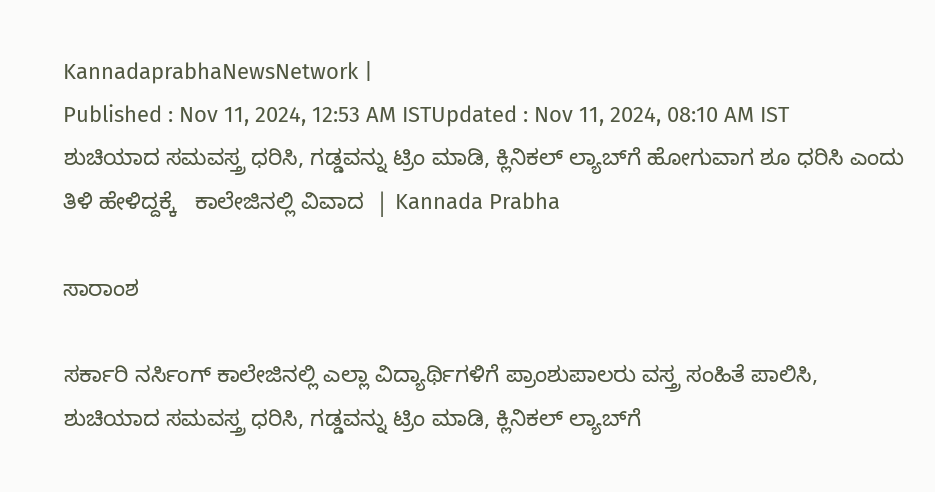KannadaprabhaNewsNetwork |
Published : Nov 11, 2024, 12:53 AM ISTUpdated : Nov 11, 2024, 08:10 AM IST
ಶುಚಿಯಾದ ಸಮವಸ್ತ್ರ ಧರಿಸಿ, ಗಡ್ಡವನ್ನು ಟ್ರಿಂ ಮಾಡಿ, ಕ್ಲಿನಿಕಲ್ ಲ್ಯಾಬ್‌ಗೆ ಹೋಗುವಾಗ ಶೂ ಧರಿಸಿ ಎಂದು ತಿಳಿ ಹೇಳಿದ್ದಕ್ಕೆ   ಕಾಲೇಜಿನಲ್ಲಿ ವಿವಾದ  | Kannada Prabha

ಸಾರಾಂಶ

ಸರ್ಕಾರಿ ನರ್ಸಿಂಗ್ ಕಾಲೇಜಿನಲ್ಲಿ ಎಲ್ಲಾ ವಿದ್ಯಾರ್ಥಿಗಳಿಗೆ ಪ್ರಾಂಶುಪಾಲರು ವಸ್ತ್ರ ಸಂಹಿತೆ ಪಾಲಿಸಿ, ಶುಚಿಯಾದ ಸಮವಸ್ತ್ರ ಧರಿಸಿ, ಗಡ್ಡವನ್ನು ಟ್ರಿಂ ಮಾಡಿ, ಕ್ಲಿನಿಕಲ್ ಲ್ಯಾಬ್‌ಗೆ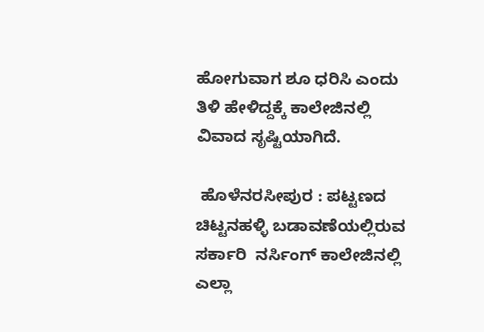ಹೋಗುವಾಗ ಶೂ ಧರಿಸಿ ಎಂದು ತಿಳಿ ಹೇಳಿದ್ದಕ್ಕೆ ಕಾಲೇಜಿನಲ್ಲಿ ವಿವಾದ ಸೃಷ್ಟಿಯಾಗಿದೆ.

 ಹೊಳೆನರಸೀಪುರ : ಪಟ್ಟಣದ ಚಿಟ್ಟನಹಳ್ಳಿ ಬಡಾವಣೆಯಲ್ಲಿರುವ ಸರ್ಕಾರಿ  ನರ್ಸಿಂಗ್ ಕಾಲೇಜಿನಲ್ಲಿ ಎಲ್ಲಾ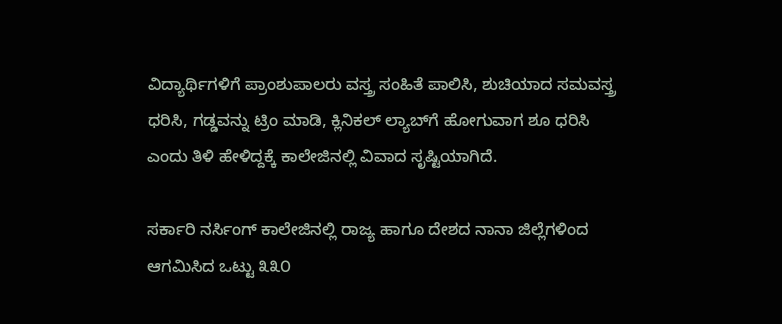ವಿದ್ಯಾರ್ಥಿಗಳಿಗೆ ಪ್ರಾಂಶುಪಾಲರು ವಸ್ತ್ರ ಸಂಹಿತೆ ಪಾಲಿಸಿ, ಶುಚಿಯಾದ ಸಮವಸ್ತ್ರ ಧರಿಸಿ, ಗಡ್ಡವನ್ನು ಟ್ರಿಂ ಮಾಡಿ, ಕ್ಲಿನಿಕಲ್ ಲ್ಯಾಬ್‌ಗೆ ಹೋಗುವಾಗ ಶೂ ಧರಿಸಿ ಎಂದು ತಿಳಿ ಹೇಳಿದ್ದಕ್ಕೆ ಕಾಲೇಜಿನಲ್ಲಿ ವಿವಾದ ಸೃಷ್ಟಿಯಾಗಿದೆ.

ಸರ್ಕಾರಿ ನರ್ಸಿಂಗ್ ಕಾಲೇಜಿನಲ್ಲಿ ರಾಜ್ಯ ಹಾಗೂ ದೇಶದ ನಾನಾ ಜಿಲ್ಲೆಗಳಿಂದ ಆಗಮಿಸಿದ ಒಟ್ಟು ೩೩೦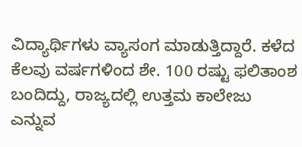ವಿದ್ಯಾರ್ಥಿಗಳು ವ್ಯಾಸಂಗ ಮಾಡುತ್ತಿದ್ದಾರೆ. ಕಳೆದ ಕೆಲವು ವರ್ಷಗಳಿಂದ ಶೇ. 100 ರಷ್ಟು ಫಲಿತಾಂಶ ಬಂದಿದ್ದು, ರಾಜ್ಯದಲ್ಲಿ ಉತ್ತಮ ಕಾಲೇಜು ಎನ್ನುವ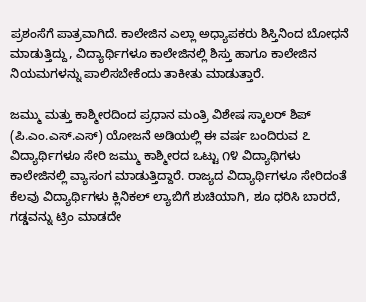ಪ್ರಶಂಸೆಗೆ ಪಾತ್ರವಾಗಿದೆ. ಕಾಲೇಜಿನ ಎಲ್ಲಾ ಅಧ್ಯಾಪಕರು ಶಿಸ್ತಿನಿಂದ ಬೋಧನೆ ಮಾಡುತ್ತಿದ್ದು, ವಿದ್ಯಾರ್ಥಿಗಳೂ ಕಾಲೇಜಿನಲ್ಲಿ ಶಿಸ್ತು ಹಾಗೂ ಕಾಲೇಜಿನ ನಿಯಮಗಳನ್ನು ಪಾಲಿಸಬೇಕೆಂದು ತಾಕೀತು ಮಾಡುತ್ತಾರೆ.

ಜಮ್ಮು ಮತ್ತು ಕಾಶ್ಮೀರದಿಂದ ಪ್ರಧಾನ ಮಂತ್ರಿ ವಿಶೇಷ ಸ್ಕಾಲರ್ ಶಿಪ್ (ಪಿ.ಎಂ.ಎಸ್.ಎಸ್) ಯೋಜನೆ ಅಡಿಯಲ್ಲಿ ಈ ವರ್ಷ ಬಂದಿರುವ ೭ ವಿದ್ಯಾರ್ಥಿಗಳೂ ಸೇರಿ ಜಮ್ಮು ಕಾಶ್ಮೀರದ ಒಟ್ಟು ೧೪ ವಿದ್ಯಾಥಿಗಳು ಕಾಲೇಜಿನಲ್ಲಿ ವ್ಯಾಸಂಗ ಮಾಡುತ್ತಿದ್ದಾರೆ. ರಾಜ್ಯದ ವಿದ್ಯಾರ್ಥಿಗಳೂ ಸೇರಿದಂತೆ ಕೆಲವು ವಿದ್ಯಾರ್ಥಿಗಳು ಕ್ಲಿನಿಕಲ್ ಲ್ಯಾಬಿಗೆ ಶುಚಿಯಾಗಿ, ಶೂ ಧರಿಸಿ ಬಾರದೆ, ಗಡ್ಡವನ್ನು ಟ್ರಿಂ ಮಾಡದೇ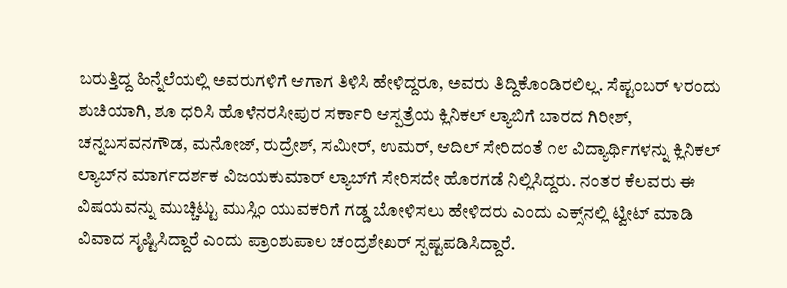ಬರುತ್ತಿದ್ದ ಹಿನ್ನೆಲೆಯಲ್ಲಿ ಅವರುಗಳಿಗೆ ಆಗಾಗ ತಿಳಿಸಿ ಹೇಳಿದ್ದರೂ, ಅವರು ತಿದ್ದಿಕೊಂಡಿರಲಿಲ್ಲ. ಸೆಪ್ಟಂಬರ್ ೪ರಂದು ಶುಚಿಯಾಗಿ, ಶೂ ಧರಿಸಿ ಹೊಳೆನರಸೀಪುರ ಸರ್ಕಾರಿ ಆಸ್ಪತ್ರೆಯ ಕ್ಲಿನಿಕಲ್ ಲ್ಯಾಬಿಗೆ ಬಾರದ ಗಿರೀಶ್, ಚನ್ನಬಸವನಗೌಡ, ಮನೋಜ್, ರುದ್ರೇಶ್, ಸಮೀರ್, ಉಮರ್, ಆದಿಲ್ ಸೇರಿದಂತೆ ೧೮ ವಿದ್ಯಾರ್ಥಿಗಳನ್ನು ಕ್ಲಿನಿಕಲ್ ಲ್ಯಾಬ್‌ನ ಮಾರ್ಗದರ್ಶಕ ವಿಜಯಕುಮಾರ್‌ ಲ್ಯಾಬ್‌ಗೆ ಸೇರಿಸದೇ ಹೊರಗಡೆ ನಿಲ್ಲಿಸಿದ್ದರು. ನಂತರ ಕೆಲವರು ಈ ವಿಷಯವನ್ನು ಮುಚ್ಚಿಟ್ಟು ಮುಸ್ಲಿಂ ಯುವಕರಿಗೆ ಗಡ್ಡ ಬೋಳಿಸಲು ಹೇಳಿದರು ಎಂದು ಎಕ್ಸ್‌ನಲ್ಲಿ ಟ್ವೀಟ್ ಮಾಡಿ ವಿವಾದ ಸೃಷ್ಟಿಸಿದ್ದಾರೆ ಎಂದು ಪ್ರಾಂಶುಪಾಲ ಚಂದ್ರಶೇಖರ್ ಸ್ಪಷ್ಟಪಡಿಸಿದ್ದಾರೆ.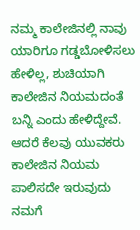ನಮ್ಮ ಕಾಲೇಜಿನಲ್ಲಿ ನಾವು ಯಾರಿಗೂ ಗಡ್ಡಬೋಳಿಸಲು ಹೇಳಿಲ್ಲ, ಶುಚಿಯಾಗಿ ಕಾಲೇಜಿನ ನಿಯಮದಂತೆ ಬನ್ನಿ ಎಂದು ಹೇಳಿದ್ದೇವೆ. ಆದರೆ ಕೆಲವು ಯುವಕರು ಕಾಲೇಜಿನ ನಿಯಮ ಪಾಲಿಸದೇ ಇರುವುದು ನಮಗೆ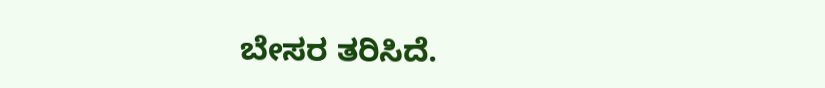ಬೇಸರ ತರಿಸಿದೆ.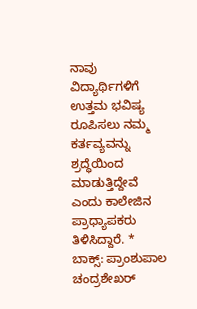ನಾವು ವಿದ್ಯಾರ್ಥಿಗಳಿಗೆ ಉತ್ತಮ ಭವಿಷ್ಯ ರೂಪಿಸಲು ನಮ್ಮ ಕರ್ತವ್ಯವನ್ನು ಶ್ರದ್ಧೆಯಿಂದ ಮಾಡುತ್ತಿದ್ದೇವೆ ಎಂದು ಕಾಲೇಜಿನ ಪ್ರಾಧ್ಯಾಪಕರು ತಿಳಿಸಿದ್ದಾರೆ. * ಬಾಕ್ಸ್‌: ಪ್ರಾಂಶುಪಾಲ ಚಂದ್ರಶೇಖರ್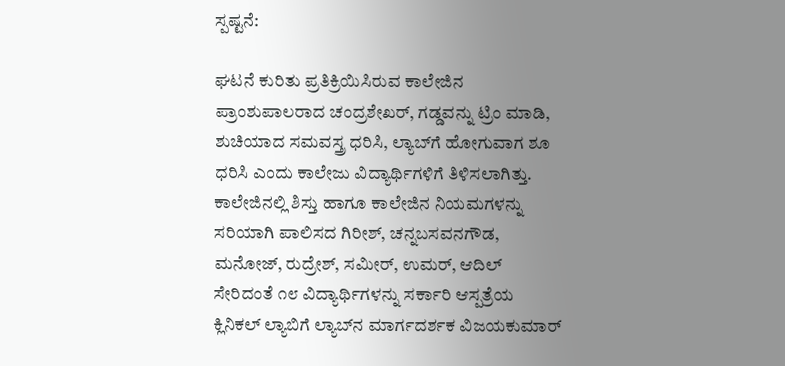ಸ್ಪಷ್ಟನೆ:

ಘಟನೆ ಕುರಿತು ಪ್ರತಿಕ್ರಿಯಿಸಿರುವ ಕಾಲೇಜಿನ ಪ್ರಾಂಶುಪಾಲರಾದ ಚಂದ್ರಶೇಖರ್‌, ಗಡ್ಡವನ್ನು ಟ್ರಿಂ ಮಾಡಿ, ಶುಚಿಯಾದ ಸಮವಸ್ತ್ರ ಧರಿಸಿ, ಲ್ಯಾಬ್‌ಗೆ ಹೋಗುವಾಗ ಶೂ ಧರಿಸಿ ಎಂದು ಕಾಲೇಜು ವಿದ್ಯಾರ್ಥಿಗಳಿಗೆ ತಿಳಿಸಲಾಗಿತ್ತು. ಕಾಲೇಜಿನಲ್ಲಿ ಶಿಸ್ತು ಹಾಗೂ ಕಾಲೇಜಿನ ನಿಯಮಗಳನ್ನು ಸರಿಯಾಗಿ ಪಾಲಿಸದ ಗಿರೀಶ್, ಚನ್ನಬಸವನಗೌಡ, ಮನೋಜ್, ರುದ್ರೇಶ್, ಸಮೀರ್, ಉಮರ್, ಆದಿಲ್ ಸೇರಿದಂತೆ ೧೮ ವಿದ್ಯಾರ್ಥಿಗಳನ್ನು ಸರ್ಕಾರಿ ಆಸ್ಪತ್ರೆಯ ಕ್ಲಿನಿಕಲ್ ಲ್ಯಾಬಿಗೆ ಲ್ಯಾಬ್‌ನ ಮಾರ್ಗದರ್ಶಕ ವಿಜಯಕುಮಾರ್‌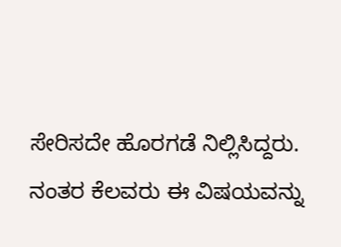ಸೇರಿಸದೇ ಹೊರಗಡೆ ನಿಲ್ಲಿಸಿದ್ದರು. ನಂತರ ಕೆಲವರು ಈ ವಿಷಯವನ್ನು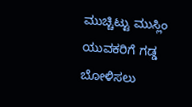ಮುಚ್ಚಿಟ್ಟು ಮುಸ್ಲಿಂ ಯುವಕರಿಗೆ ಗಡ್ಡ ಬೋಳಿಸಲು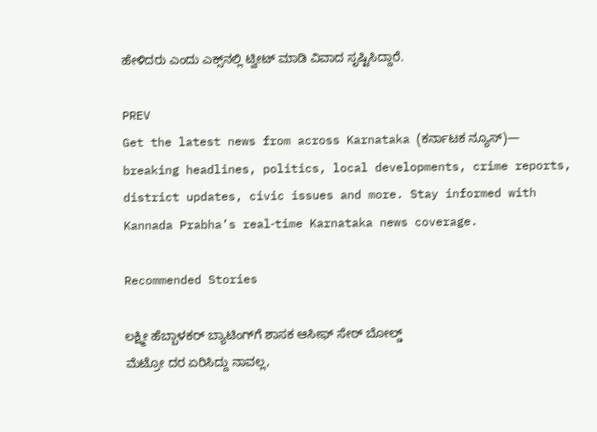ಹೇಳಿದರು ಎಂದು ಎಕ್ಸ್‌ನಲ್ಲಿ ಟ್ವೀಟ್ ಮಾಡಿ ವಿವಾದ ಸೃಷ್ಟಿಸಿದ್ದಾರೆ.

PREV
Get the latest news from across Karnataka (ಕರ್ನಾಟಕ ನ್ಯೂಸ್)— breaking headlines, politics, local developments, crime reports, district updates, civic issues and more. Stay informed with Kannada Prabha’s real‑time Karnataka news coverage.

Recommended Stories

ಲಕ್ಷ್ಮೀ ಹೆಬ್ಬಾಳಕರ್‌ ಬ್ಯಾಟಿಂಗ್‌ಗೆ ಶಾಸಕ ಆಸೀಫ್ ಸೇಠ್ ಬೋಲ್ಡ್‌
ಮೆಟ್ರೋ ದರ ಏರಿಸಿದ್ದು ನಾವಲ್ಲ,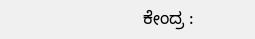ಕೇಂದ್ರ :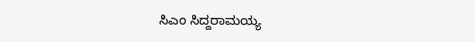ಸಿಎಂ ಸಿದ್ದರಾಮಯ್ಯ